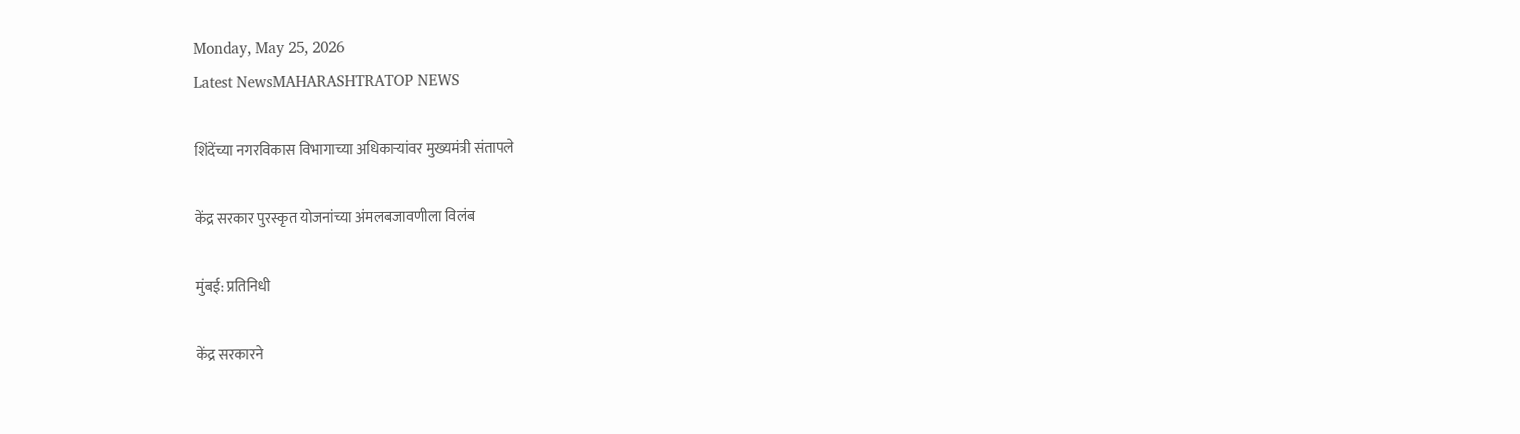Monday, May 25, 2026
Latest NewsMAHARASHTRATOP NEWS

शिंदेंच्या नगरविकास विभागाच्या अधिकाऱ्यांवर मुख्यमंत्री संतापले

केंद्र सरकार पुरस्कृत योजनांच्या अंमलबजावणीला विलंब

मुंबई: प्रतिनिधी

केंद्र सरकारने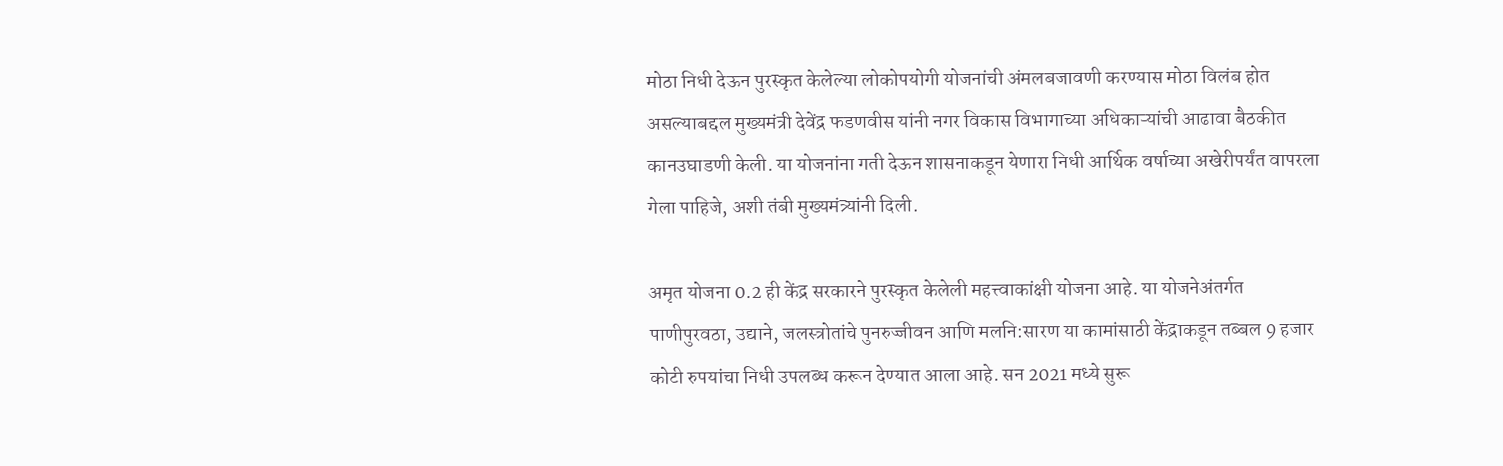मोठा निधी देऊन पुरस्कृत केलेल्या लोकोपयोगी योजनांची अंमलबजावणी करण्यास मोठा विलंब होत असल्याबद्दल मुख्यमंत्री देवेंद्र फडणवीस यांनी नगर विकास विभागाच्या अधिकाऱ्यांची आढावा बैठकीत कानउघाडणी केली. या योजनांना गती देऊन शासनाकडून येणारा निधी आर्थिक वर्षाच्या अखेरीपर्यंत वापरला गेला पाहिजे, अशी तंबी मुख्यमंत्र्यांनी दिली.

अमृत योजना 0.2 ही केंद्र सरकारने पुरस्कृत केलेली महत्त्वाकांक्षी योजना आहे. या योजनेअंतर्गत पाणीपुरवठा, उद्याने, जलस्त्रोतांचे पुनरुज्जीवन आणि मलनि:सारण या कामांसाठी केंद्राकडून तब्बल 9 हजार कोटी रुपयांचा निधी उपलब्ध करून देण्यात आला आहे. सन 2021 मध्ये सुरू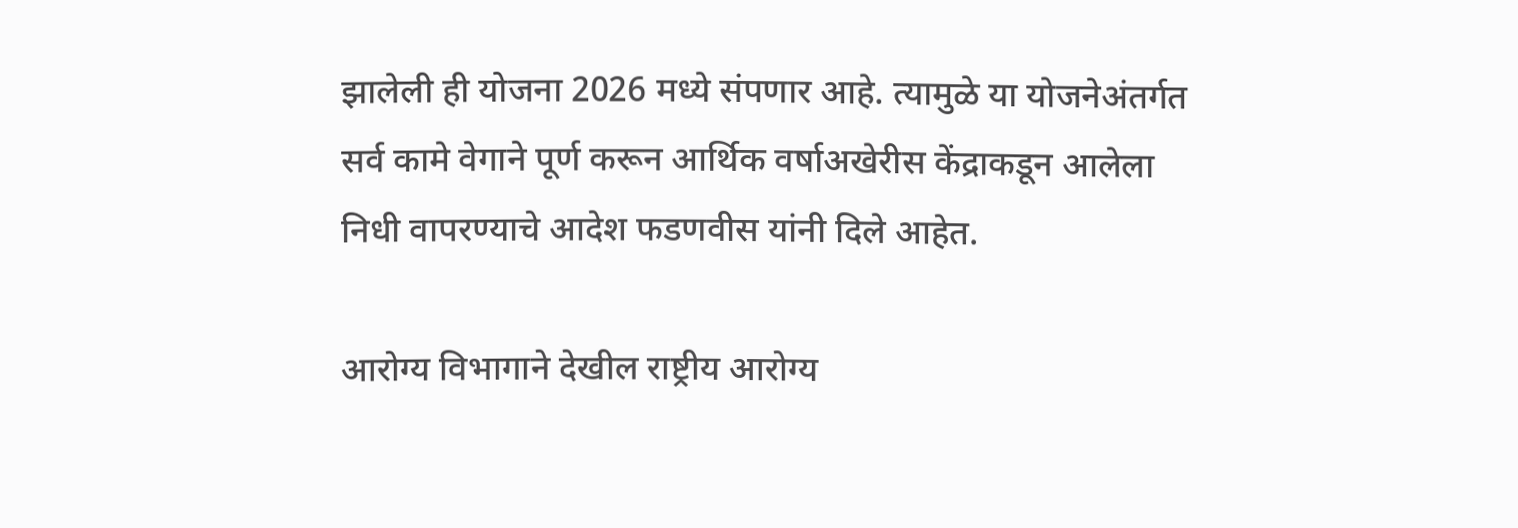झालेली ही योजना 2026 मध्ये संपणार आहे. त्यामुळे या योजनेअंतर्गत सर्व कामे वेगाने पूर्ण करून आर्थिक वर्षाअखेरीस केंद्राकडून आलेला निधी वापरण्याचे आदेश फडणवीस यांनी दिले आहेत.

आरोग्य विभागाने देखील राष्ट्रीय आरोग्य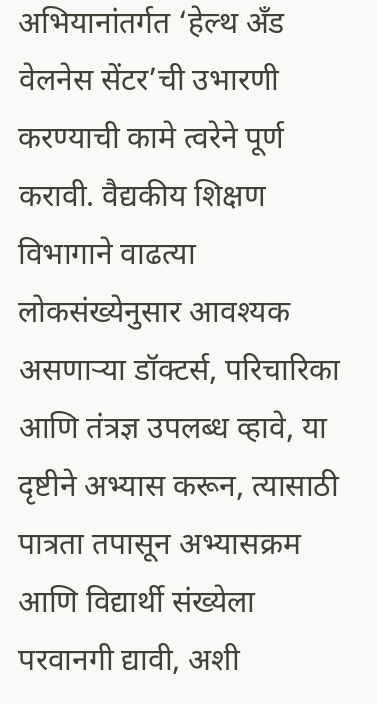अभियानांतर्गत ‘हेल्थ अँड वेलनेस सेंटर’ची उभारणी करण्याची कामे त्वरेने पूर्ण करावी. वैद्यकीय शिक्षण विभागाने वाढत्या लोकसंख्येनुसार आवश्यक असणाऱ्या डॉक्टर्स, परिचारिका आणि तंत्रज्ञ उपलब्ध व्हावे, या दृष्टीने अभ्यास करून, त्यासाठी पात्रता तपासून अभ्यासक्रम आणि विद्यार्थी संख्येला परवानगी द्यावी, अशी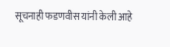सूचनाही फडणवीस यांनी केली आहे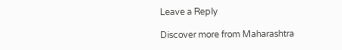Leave a Reply

Discover more from Maharashtra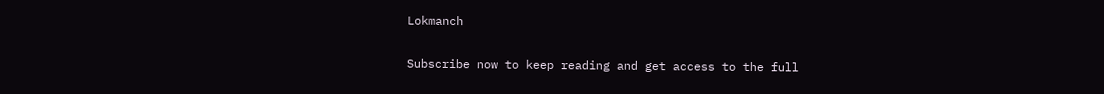Lokmanch

Subscribe now to keep reading and get access to the full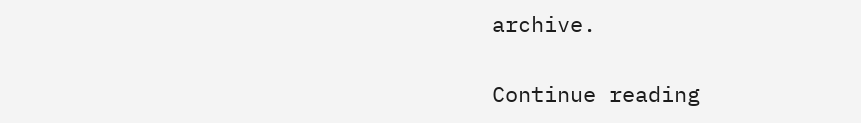archive.

Continue reading